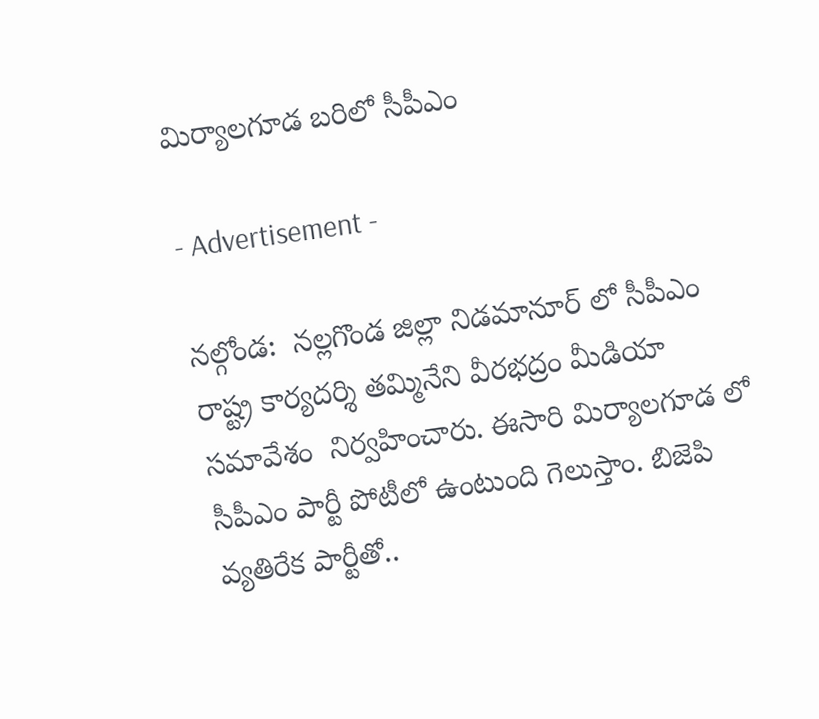మిర్యాలగూడ బరిలో సీపీఎం

- Advertisement -

నల్గోండ:  నల్లగొండ జిల్లా నిడమానూర్ లో సీపీఎం రాష్ట్ర కార్యదర్శి తమ్మినేని వీరభద్రం మీడియా సమావేశం  నిర్వహించారు. ఈసారి మిర్యాలగూడ లో సీపీఎం పార్టీ పోటీలో ఉంటుంది గెలుస్తాం. బిజెపి వ్యతిరేక పార్టీతో..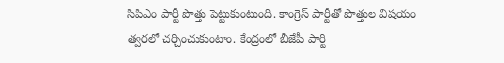సిపిఎం పార్టీ పొత్తు పెట్టుకుంటుంది. కాంగ్రెస్ పార్టీతో పొత్తుల విషయం త్వరలో చర్చించుకుంటాం. కేంద్రంలో బీజేపీ పార్టి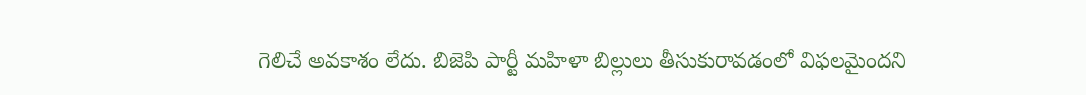గెలిచే అవకాశం లేదు. బిజెపి పార్టీ మహిళా బిల్లులు తీసుకురావడంలో విఫలమైందని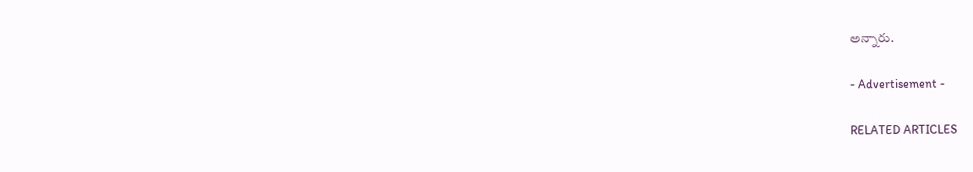అన్నారు.

- Advertisement -

RELATED ARTICLES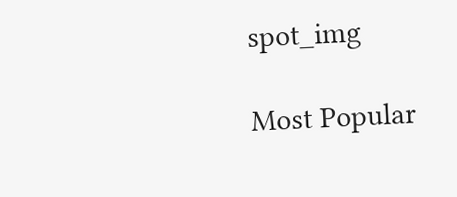spot_img

Most Popular